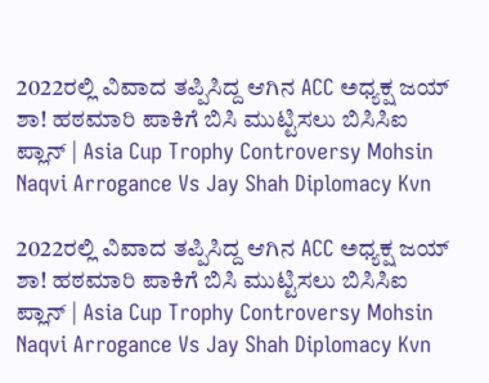2022ರಲ್ಲಿ ವಿವಾದ ತಪ್ಪಿಸಿದ್ದ ಆಗಿನ ACC ಅಧ್ಯಕ್ಷ ಜಯ್ ಶಾ! ಹಠಮಾರಿ ಪಾಕಿಗೆ ಬಿಸಿ ಮುಟ್ಟಿಸಲು ಬಿಸಿಸಿಐ ಪ್ಲಾನ್ | Asia Cup Trophy Controversy Mohsin Naqvi Arrogance Vs Jay Shah Diplomacy Kvn

2022ರಲ್ಲಿ ವಿವಾದ ತಪ್ಪಿಸಿದ್ದ ಆಗಿನ ACC ಅಧ್ಯಕ್ಷ ಜಯ್ ಶಾ! ಹಠಮಾರಿ ಪಾಕಿಗೆ ಬಿಸಿ ಮುಟ್ಟಿಸಲು ಬಿಸಿಸಿಐ ಪ್ಲಾನ್ | Asia Cup Trophy Controversy Mohsin Naqvi Arrogance Vs Jay Shah Diplomacy Kvn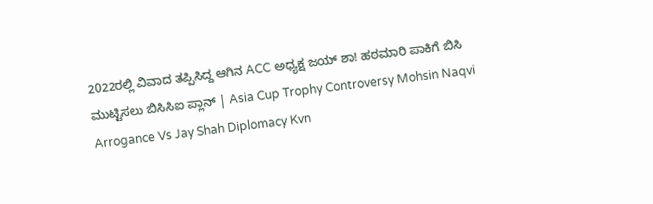2022ರಲ್ಲಿ ವಿವಾದ ತಪ್ಪಿಸಿದ್ದ ಆಗಿನ ACC ಅಧ್ಯಕ್ಷ ಜಯ್ ಶಾ! ಹಠಮಾರಿ ಪಾಕಿಗೆ ಬಿಸಿ ಮುಟ್ಟಿಸಲು ಬಿಸಿಸಿಐ ಪ್ಲಾನ್ | Asia Cup Trophy Controversy Mohsin Naqvi Arrogance Vs Jay Shah Diplomacy Kvn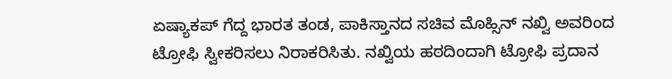ಏಷ್ಯಾಕಪ್ ಗೆದ್ದ ಭಾರತ ತಂಡ, ಪಾಕಿಸ್ತಾನದ ಸಚಿವ ಮೊಹ್ಸಿನ್ ನಖ್ವಿ ಅವರಿಂದ ಟ್ರೋಫಿ ಸ್ವೀಕರಿಸಲು ನಿರಾಕರಿಸಿತು. ನಖ್ವಿಯ ಹಠದಿಂದಾಗಿ ಟ್ರೋಫಿ ಪ್ರದಾನ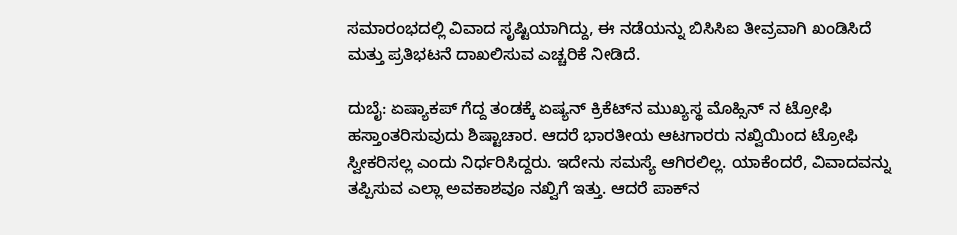ಸಮಾರಂಭದಲ್ಲಿ ವಿವಾದ ಸೃಷ್ಟಿಯಾಗಿದ್ದು, ಈ ನಡೆಯನ್ನು ಬಿಸಿಸಿಐ ತೀವ್ರವಾಗಿ ಖಂಡಿಸಿದೆ ಮತ್ತು ಪ್ರತಿಭಟನೆ ದಾಖಲಿಸುವ ಎಚ್ಚರಿಕೆ ನೀಡಿದೆ.

ದುಬೈ: ಏಷ್ಯಾಕಪ್ ಗೆದ್ದ ತಂಡಕ್ಕೆ ಏಷ್ಯನ್ ಕ್ರಿಕೆಟ್‌ನ ಮುಖ್ಯಸ್ಥ ಮೊಹ್ಸಿನ್ ನ ಟ್ರೋಫಿ ಹಸ್ತಾಂತರಿಸುವುದು ಶಿಷ್ಟಾಚಾರ. ಆದರೆ ಭಾರತೀಯ ಆಟಗಾರರು ನಖ್ವಿಯಿಂದ ಟ್ರೋಫಿ ಸ್ವೀಕರಿಸಲ್ಲ ಎಂದು ನಿರ್ಧರಿಸಿದ್ದರು. ಇದೇನು ಸಮಸ್ಯೆ ಆಗಿರಲಿಲ್ಲ. ಯಾಕೆಂದರೆ, ವಿವಾದವನ್ನು ತಪ್ಪಿಸುವ ಎಲ್ಲಾ ಅವಕಾಶವೂ ನಖ್ವಿಗೆ ಇತ್ತು. ಆದರೆ ಪಾಕ್‌ನ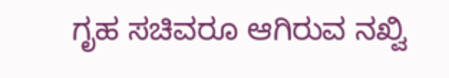ಗೃಹ ಸಚಿವರೂ ಆಗಿರುವ ನಖ್ವಿ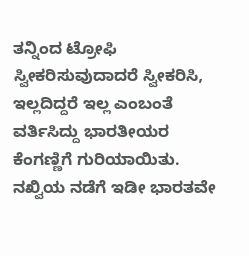ತನ್ನಿಂದ ಟ್ರೋಫಿ ಸ್ವೀಕರಿಸುವುದಾದರೆ ಸ್ವೀಕರಿಸಿ, ಇಲ್ಲದಿದ್ದರೆ ಇಲ್ಲ ಎಂಬಂತೆ ವರ್ತಿಸಿದ್ದು ಭಾರತೀಯರ ಕೆಂಗಣ್ಣಿಗೆ ಗುರಿಯಾಯಿತು. ನಖ್ವಿಯ ನಡೆಗೆ ಇಡೀ ಭಾರತವೇ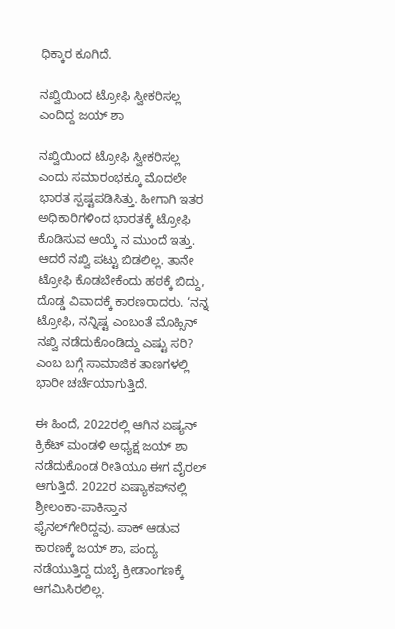ಧಿಕ್ಕಾರ ಕೂಗಿದೆ.

ನಖ್ವಿಯಿಂದ ಟ್ರೋಫಿ ಸ್ವೀಕರಿಸಲ್ಲ ಎಂದಿದ್ದ ಜಯ್‌ ಶಾ

ನಖ್ವಿಯಿಂದ ಟ್ರೋಫಿ ಸ್ವೀಕರಿಸಲ್ಲ ಎಂದು ಸಮಾರಂಭಕ್ಕೂ ಮೊದಲೇ ಭಾರತ ಸ್ಪಷ್ಟಪಡಿಸಿತ್ತು. ಹೀಗಾಗಿ ಇತರ ಅಧಿಕಾರಿಗಳಿಂದ ಭಾರತಕ್ಕೆ ಟ್ರೋಫಿ ಕೊಡಿಸುವ ಆಯ್ಕೆ ನ ಮುಂದೆ ಇತ್ತು. ಆದರೆ ನಖ್ವಿ ಪಟ್ಟು ಬಿಡಲಿಲ್ಲ. ತಾನೇ ಟ್ರೋಫಿ ಕೊಡಬೇಕೆಂದು ಹಠಕ್ಕೆ ಬಿದ್ದು, ದೊಡ್ಡ ವಿವಾದಕ್ಕೆ ಕಾರಣರಾದರು. ‘ನನ್ನ ಟ್ರೋಫಿ, ನನ್ನಿಷ್ಟ ಎಂಬಂತೆ ಮೊಹ್ಸಿನ್ ನಖ್ವಿ ನಡೆದುಕೊಂಡಿದ್ದು ಎಷ್ಟು ಸರಿ? ಎಂಬ ಬಗ್ಗೆ ಸಾಮಾಜಿಕ ತಾಣಗಳಲ್ಲಿ ಭಾರೀ ಚರ್ಚೆಯಾಗುತ್ತಿದೆ.

ಈ ಹಿಂದೆ, 2022ರಲ್ಲಿ ಆಗಿನ ಏಷ್ಯನ್ ಕ್ರಿಕೆಟ್ ಮಂಡಳಿ ಅಧ್ಯಕ್ಷ ಜಯ್‌ ಶಾ ನಡೆದುಕೊಂಡ ರೀತಿಯೂ ಈಗ ವೈರಲ್ ಆಗುತ್ತಿದೆ. 2022ರ ಏಷ್ಯಾಕಪ್‌ನಲ್ಲಿ ಶ್ರೀಲಂಕಾ-ಪಾಕಿಸ್ತಾನ ಫೈನಲ್‌ಗೇರಿದ್ದವು. ಪಾಕ್ ಆಡುವ ಕಾರಣಕ್ಕೆ ಜಯ್ ಶಾ, ಪಂದ್ಯ ನಡೆಯುತ್ತಿದ್ದ ದುಬೈ ಕ್ರೀಡಾಂಗಣಕ್ಕೆ ಆಗಮಿಸಿರಲಿಲ್ಲ.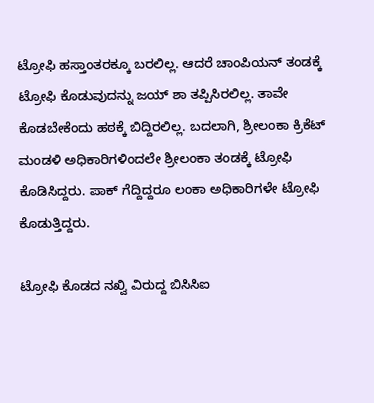ಟ್ರೋಫಿ ಹಸ್ತಾಂತರಕ್ಕೂ ಬರಲಿಲ್ಲ. ಆದರೆ ಚಾಂಪಿಯನ್ ತಂಡಕ್ಕೆ ಟ್ರೋಫಿ ಕೊಡುವುದನ್ನು ಜಯ್ ಶಾ ತಪ್ಪಿಸಿರಲಿಲ್ಲ. ತಾವೇ ಕೊಡಬೇಕೆಂದು ಹಠಕ್ಕೆ ಬಿದ್ದಿರಲಿಲ್ಲ. ಬದಲಾಗಿ, ಶ್ರೀಲಂಕಾ ಕ್ರಿಕೆಟ್ ಮಂಡಳಿ ಅಧಿಕಾರಿಗಳಿಂದಲೇ ಶ್ರೀಲಂಕಾ ತಂಡಕ್ಕೆ ಟ್ರೋಫಿ ಕೊಡಿಸಿದ್ದರು. ಪಾಕ್ ಗೆದ್ದಿದ್ದರೂ ಲಂಕಾ ಅಧಿಕಾರಿಗಳೇ ಟ್ರೋಫಿ ಕೊಡುತ್ತಿದ್ದರು.

ಟ್ರೋಫಿ ಕೊಡದ ನಖ್ವಿ ವಿರುದ್ದ ಬಿಸಿಸಿಐ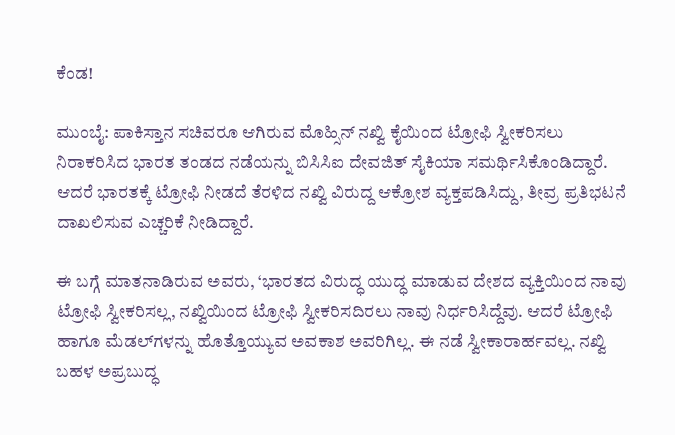ಕೆಂಡ!

ಮುಂಬೈ: ಪಾಕಿಸ್ತಾನ ಸಚಿವರೂ ಆಗಿರುವ ಮೊಹ್ಸಿನ್ ನಖ್ವಿ ಕೈಯಿಂದ ಟ್ರೋಫಿ ಸ್ವೀಕರಿಸಲು ನಿರಾಕರಿಸಿದ ಭಾರತ ತಂಡದ ನಡೆಯನ್ನು ಬಿಸಿಸಿಐ ದೇವಜಿತ್ ಸೈಕಿಯಾ ಸಮರ್ಥಿಸಿಕೊಂಡಿದ್ದಾರೆ. ಆದರೆ ಭಾರತಕ್ಕೆ ಟ್ರೋಫಿ ನೀಡದೆ ತೆರಳಿದ ನಖ್ವಿ ವಿರುದ್ದ ಆಕ್ರೋಶ ವ್ಯಕ್ತಪಡಿಸಿದ್ದು, ತೀವ್ರ ಪ್ರತಿಭಟನೆ ದಾಖಲಿಸುವ ಎಚ್ಚರಿಕೆ ನೀಡಿದ್ದಾರೆ.

ಈ ಬಗ್ಗೆ ಮಾತನಾಡಿರುವ ಅವರು, ‘ಭಾರತದ ವಿರುದ್ಧ ಯುದ್ಧ ಮಾಡುವ ದೇಶದ ವ್ಯಕ್ತಿಯಿಂದ ನಾವು ಟ್ರೋಫಿ ಸ್ವೀಕರಿಸಲ್ಲ, ನಖ್ವಿಯಿಂದ ಟ್ರೋಫಿ ಸ್ವೀಕರಿಸದಿರಲು ನಾವು ನಿರ್ಧರಿಸಿದ್ದೆವು. ಆದರೆ ಟ್ರೋಫಿ ಹಾಗೂ ಮೆಡಲ್‌ಗಳನ್ನು ಹೊತ್ತೊಯ್ಯುವ ಅವಕಾಶ ಅವರಿಗಿಲ್ಲ. ಈ ನಡೆ ಸ್ವೀಕಾರಾರ್ಹವಲ್ಲ. ನಖ್ವಿ ಬಹಳ ಅಪ್ರಬುದ್ಧ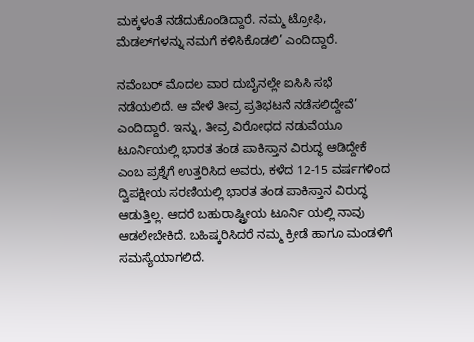ಮಕ್ಕಳಂತೆ ನಡೆದುಕೊಂಡಿದ್ದಾರೆ. ನಮ್ಮ ಟ್ರೋಫಿ, ಮೆಡಲ್‌ಗಳನ್ನು ನಮಗೆ ಕಳಿಸಿಕೊಡಲಿ’ ಎಂದಿದ್ದಾರೆ.

ನವೆಂಬರ್ ಮೊದಲ ವಾರ ದುಬೈನಲ್ಲೇ ಐಸಿಸಿ ಸಭೆ ನಡೆಯಲಿದೆ. ಆ ವೇಳೆ ತೀವ್ರ ಪ್ರತಿಭಟನೆ ನಡೆಸಲಿದ್ದೇವೆ’ ಎಂದಿದ್ದಾರೆ. ಇನ್ನು, ತೀವ್ರ ವಿರೋಧದ ನಡುವೆಯೂ ಟೂರ್ನಿಯಲ್ಲಿ ಭಾರತ ತಂಡ ಪಾಕಿಸ್ತಾನ ವಿರುದ್ಧ ಆಡಿದ್ದೇಕೆ ಎಂಬ ಪ್ರಶ್ನೆಗೆ ಉತ್ತರಿಸಿದ ಅವರು, ಕಳೆದ 12-15 ವರ್ಷಗಳಿಂದ ದ್ವಿಪಕ್ಷೀಯ ಸರಣಿಯಲ್ಲಿ ಭಾರತ ತಂಡ ಪಾಕಿಸ್ತಾನ ವಿರುದ್ಧ ಆಡುತ್ತಿಲ್ಲ. ಆದರೆ ಬಹುರಾಷ್ಟ್ರೀಯ ಟೂರ್ನಿ ಯಲ್ಲಿ ನಾವು ಆಡಲೇಬೇಕಿದೆ. ಬಹಿಷ್ಕರಿಸಿದರೆ ನಮ್ಮ ಕ್ರೀಡೆ ಹಾಗೂ ಮಂಡಳಿಗೆ ಸಮಸ್ಯೆಯಾಗಲಿದೆ.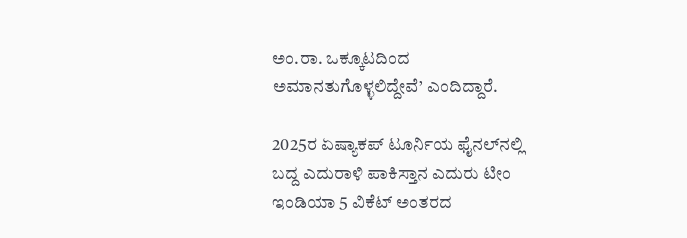ಅಂ.ರಾ. ಒಕ್ಕೂಟದಿಂದ ಅಮಾನತುಗೊಳ್ಳಲಿದ್ದೇವೆ’ ಎಂದಿದ್ದಾರೆ.

2025ರ ಏಷ್ಯಾಕಪ್ ಟೂರ್ನಿಯ ಫೈನಲ್‌ನಲ್ಲಿ ಬದ್ದ ಎದುರಾಳಿ ಪಾಕಿಸ್ತಾನ ಎದುರು ಟೀಂ ಇಂಡಿಯಾ 5 ವಿಕೆಟ್ ಅಂತರದ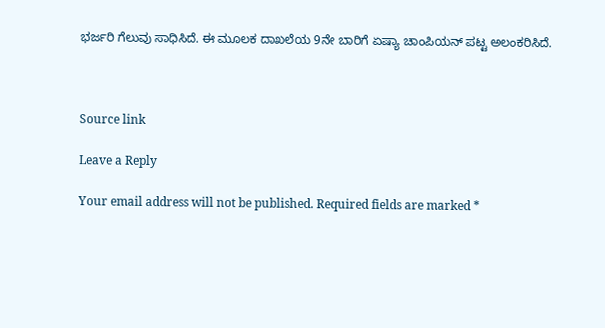ಭರ್ಜರಿ ಗೆಲುವು ಸಾಧಿಸಿದೆ. ಈ ಮೂಲಕ ದಾಖಲೆಯ 9ನೇ ಬಾರಿಗೆ ಏಷ್ಯಾ ಚಾಂಪಿಯನ್ ಪಟ್ಟ ಅಲಂಕರಿಸಿದೆ.



Source link

Leave a Reply

Your email address will not be published. Required fields are marked *